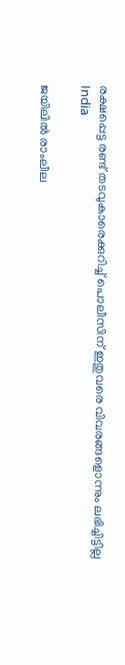രക്ഷപ്പെട്ട രണ്ട് തടവുകാരെക്കുറിച്ച് പൊലീസിന് ഇതുവരെ വിവരങ്ങളൊന്നും ലഭിച്ചിട്ടില്ല
India

ജയിലില്‍ രാംലീല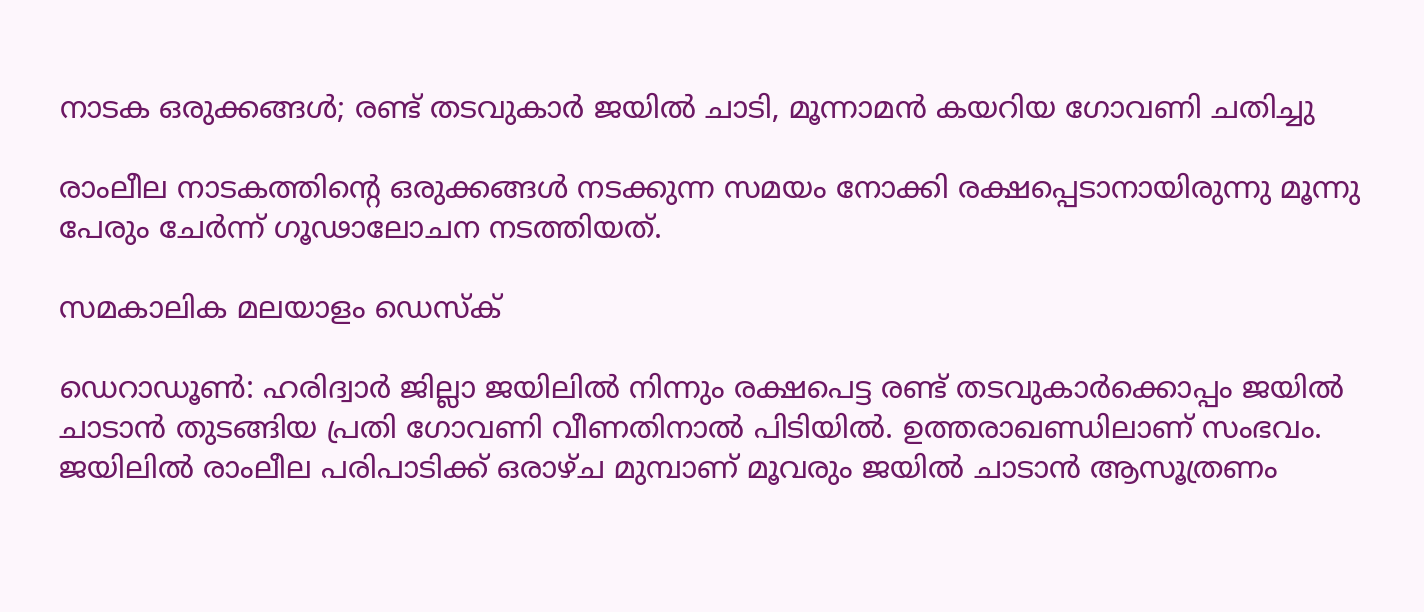നാടക ഒരുക്കങ്ങള്‍; രണ്ട് തടവുകാര്‍ ജയില്‍ ചാടി, മൂന്നാമന്‍ കയറിയ ഗോവണി ചതിച്ചു

രാംലീല നാടകത്തിന്റെ ഒരുക്കങ്ങള്‍ നടക്കുന്ന സമയം നോക്കി രക്ഷപ്പെടാനായിരുന്നു മൂന്നു പേരും ചേര്‍ന്ന് ഗൂഢാലോചന നടത്തിയത്.

സമകാലിക മലയാളം ഡെസ്ക്

ഡെറാഡൂണ്‍: ഹരിദ്വാര്‍ ജില്ലാ ജയിലില്‍ നിന്നും രക്ഷപെട്ട രണ്ട് തടവുകാര്‍ക്കൊപ്പം ജയില്‍ ചാടാന്‍ തുടങ്ങിയ പ്രതി ഗോവണി വീണതിനാല്‍ പിടിയില്‍. ഉത്തരാഖണ്ഡിലാണ് സംഭവം. ജയിലില്‍ രാംലീല പരിപാടിക്ക് ഒരാഴ്ച മുമ്പാണ് മൂവരും ജയില്‍ ചാടാന്‍ ആസൂത്രണം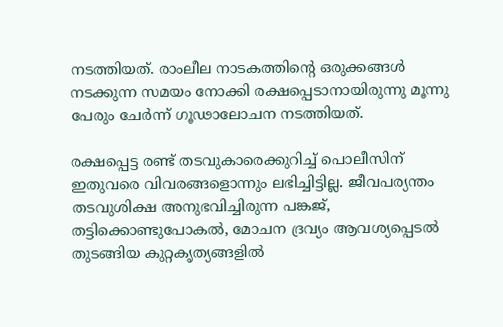നടത്തിയത്. രാംലീല നാടകത്തിന്റെ ഒരുക്കങ്ങള്‍ നടക്കുന്ന സമയം നോക്കി രക്ഷപ്പെടാനായിരുന്നു മൂന്നു പേരും ചേര്‍ന്ന് ഗൂഢാലോചന നടത്തിയത്.

രക്ഷപ്പെട്ട രണ്ട് തടവുകാരെക്കുറിച്ച് പൊലീസിന് ഇതുവരെ വിവരങ്ങളൊന്നും ലഭിച്ചിട്ടില്ല. ജീവപര്യന്തം തടവുശിക്ഷ അനുഭവിച്ചിരുന്ന പങ്കജ്, തട്ടിക്കൊണ്ടുപോകല്‍, മോചന ദ്രവ്യം ആവശ്യപ്പെടല്‍ തുടങ്ങിയ കുറ്റകൃത്യങ്ങളില്‍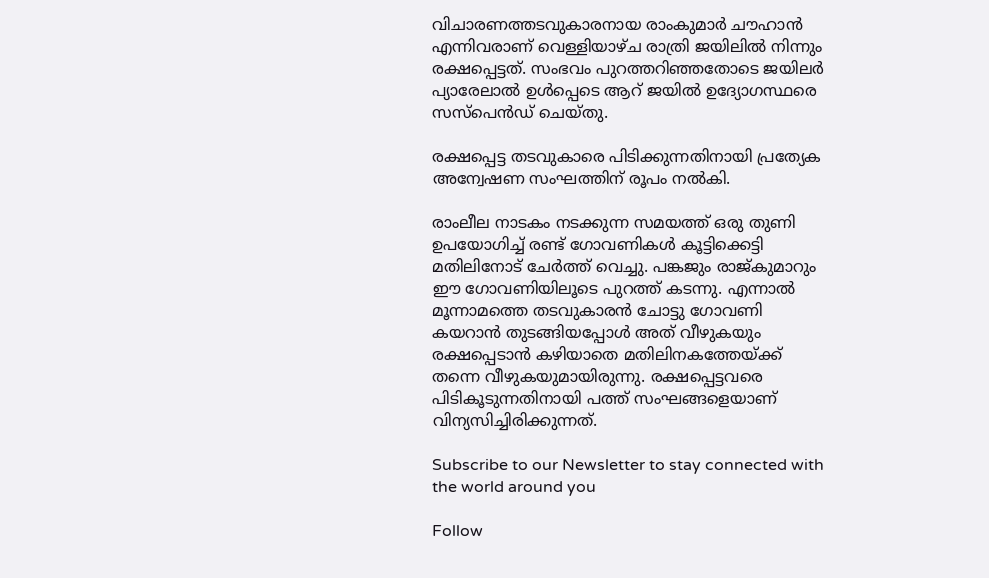വിചാരണത്തടവുകാരനായ രാംകുമാര്‍ ചൗഹാന്‍ എന്നിവരാണ് വെള്ളിയാഴ്ച രാത്രി ജയിലില്‍ നിന്നും രക്ഷപ്പെട്ടത്. സംഭവം പുറത്തറിഞ്ഞതോടെ ജയിലര്‍ പ്യാരേലാല്‍ ഉള്‍പ്പെടെ ആറ് ജയില്‍ ഉദ്യോഗസ്ഥരെ സസ്‌പെന്‍ഡ് ചെയ്തു.

രക്ഷപ്പെട്ട തടവുകാരെ പിടിക്കുന്നതിനായി പ്രത്യേക അന്വേഷണ സംഘത്തിന് രൂപം നല്‍കി.

രാംലീല നാടകം നടക്കുന്ന സമയത്ത് ഒരു തുണി ഉപയോഗിച്ച് രണ്ട് ഗോവണികള്‍ കൂട്ടിക്കെട്ടി മതിലിനോട് ചേര്‍ത്ത് വെച്ചു. പങ്കജും രാജ്കുമാറും ഈ ഗോവണിയിലൂടെ പുറത്ത് കടന്നു. എന്നാല്‍ മൂന്നാമത്തെ തടവുകാരന്‍ ചോട്ടു ഗോവണി കയറാന്‍ തുടങ്ങിയപ്പോള്‍ അത് വീഴുകയും രക്ഷപ്പെടാന്‍ കഴിയാതെ മതിലിനകത്തേയ്ക്ക് തന്നെ വീഴുകയുമായിരുന്നു. രക്ഷപ്പെട്ടവരെ പിടികൂടുന്നതിനായി പത്ത് സംഘങ്ങളെയാണ് വിന്യസിച്ചിരിക്കുന്നത്.

Subscribe to our Newsletter to stay connected with the world around you

Follow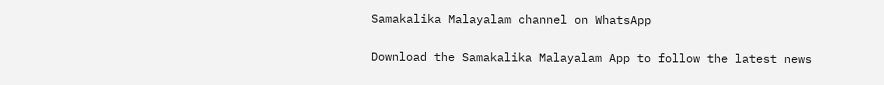Samakalika Malayalam channel on WhatsApp

Download the Samakalika Malayalam App to follow the latest news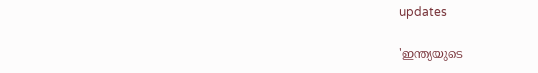updates

'ഇന്ത്യയുടെ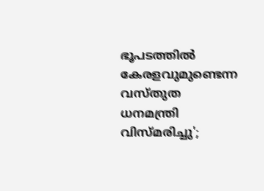ഭൂപടത്തില്‍ കേരളവുമുണ്ടെന്ന വസ്തുത ധനമന്ത്രി വിസ്മരിച്ചു';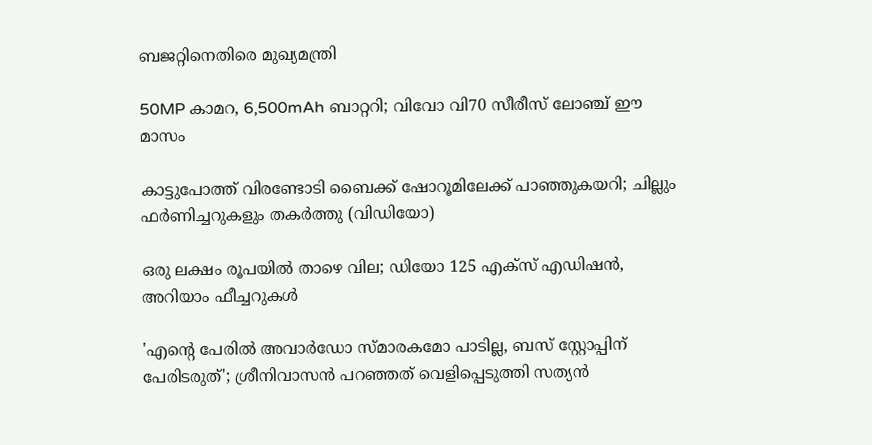ബജറ്റിനെതിരെ മുഖ്യമന്ത്രി

50MP കാമറ, 6,500mAh ബാറ്ററി; വിവോ വി70 സീരീസ് ലോഞ്ച് ഈ മാസം

കാട്ടുപോത്ത് വിരണ്ടോടി ബൈക്ക് ഷോറൂമിലേക്ക് പാഞ്ഞുകയറി; ചില്ലും ഫർണിച്ചറുകളും തകർത്തു (വിഡിയോ)

ഒരു ലക്ഷം രൂപയില്‍ താഴെ വില; ഡിയോ 125 എക്‌സ് എഡിഷന്‍, അറിയാം ഫീച്ചറുകള്‍

'എന്റെ പേരില്‍ അവാര്‍ഡോ സ്മാരകമോ പാടില്ല, ബസ് സ്റ്റോപ്പിന് പേരിടരുത്'; ശ്രീനിവാസന്‍ പറഞ്ഞത് വെളിപ്പെടുത്തി സത്യന്‍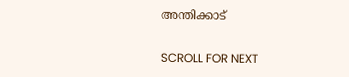അന്തിക്കാട്

SCROLL FOR NEXT